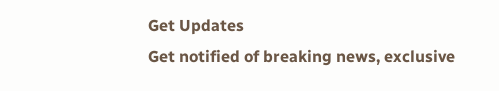Get Updates
Get notified of breaking news, exclusive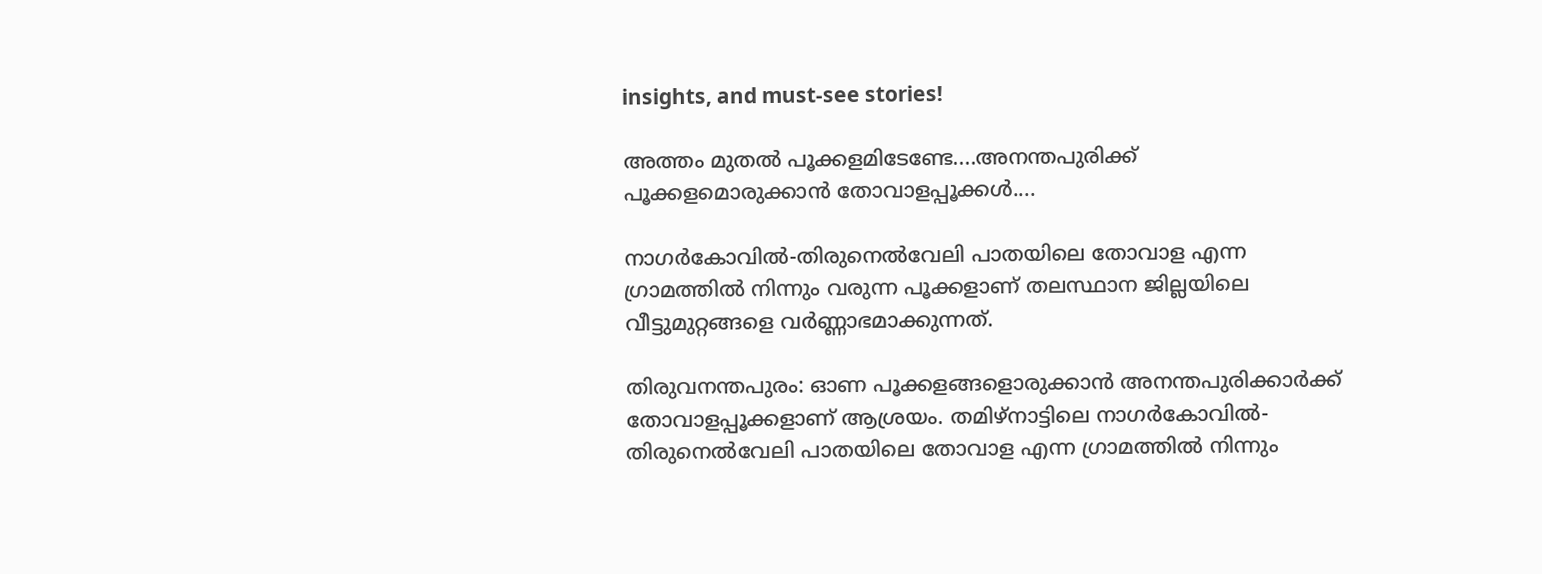insights, and must-see stories!

അത്തം മുതൽ പൂക്കളമിടേണ്ടേ....അനന്തപുരിക്ക് പൂക്കളമൊരുക്കാൻ തോവാളപ്പൂക്കൾ....

നാഗർകോവിൽ-തിരുനെൽവേലി പാതയിലെ തോവാള എന്ന ഗ്രാമത്തിൽ നിന്നും വരുന്ന പൂക്കളാണ് തലസ്ഥാന ജില്ലയിലെ വീട്ടുമുറ്റങ്ങളെ വർണ്ണാഭമാക്കുന്നത്.

തിരുവനന്തപുരം: ഓണ പൂക്കളങ്ങളൊരുക്കാൻ അനന്തപുരിക്കാർക്ക് തോവാളപ്പൂക്കളാണ് ആശ്രയം. തമിഴ്നാട്ടിലെ നാഗർകോവിൽ-തിരുനെൽവേലി പാതയിലെ തോവാള എന്ന ഗ്രാമത്തിൽ നിന്നും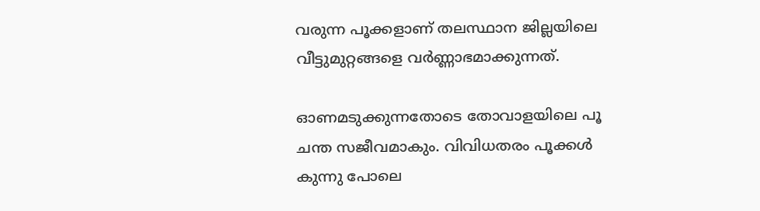വരുന്ന പൂക്കളാണ് തലസ്ഥാന ജില്ലയിലെ വീട്ടുമുറ്റങ്ങളെ വർണ്ണാഭമാക്കുന്നത്.

ഓണമടുക്കുന്നതോടെ തോവാളയിലെ പൂ ചന്ത സജീവമാകും. വിവിധതരം പൂക്കൾ കുന്നു പോലെ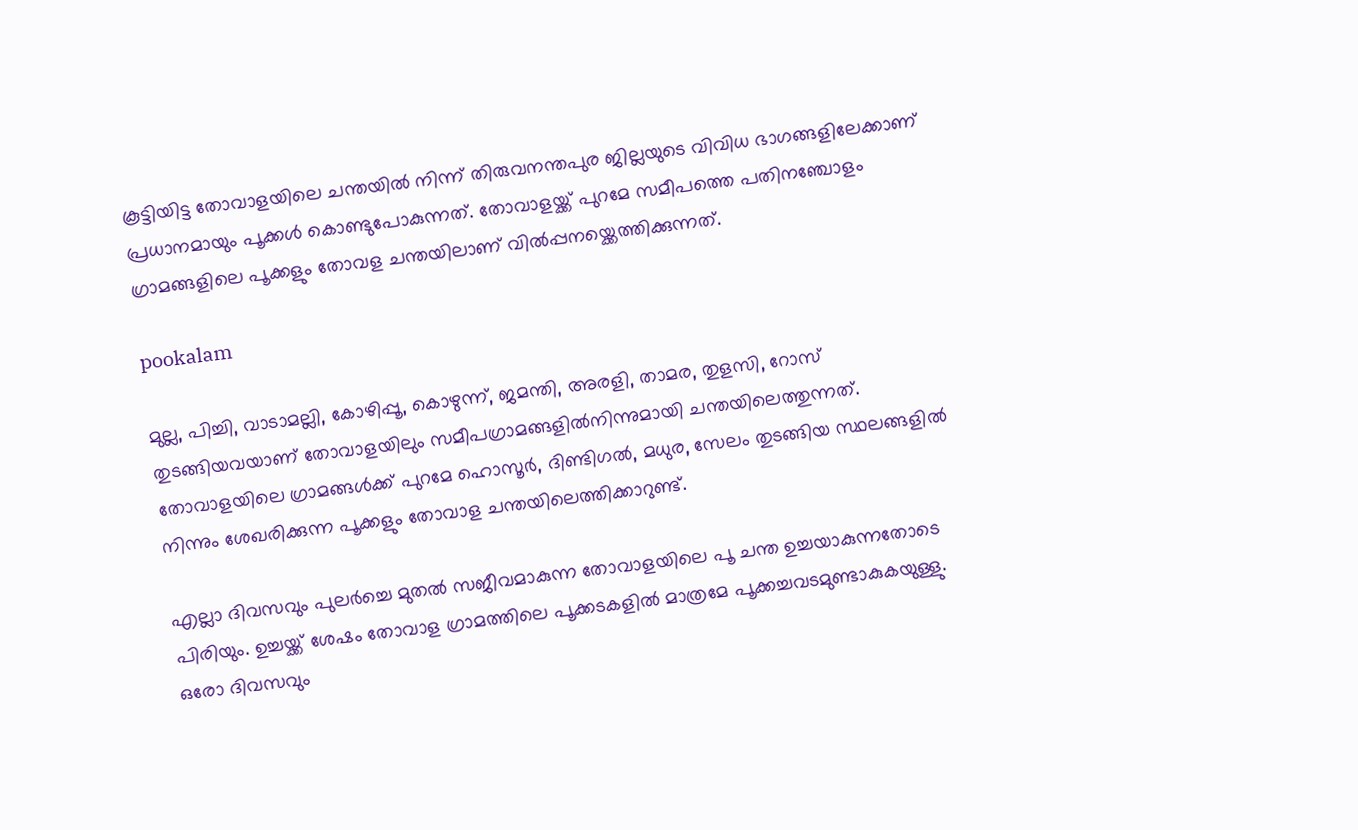കൂട്ടിയിട്ട തോവാളയിലെ ചന്തയിൽ നിന്ന് തിരുവനന്തപുര ജില്ലയുടെ വിവിധ ഭാഗങ്ങളിലേക്കാണ് പ്രധാനമായും പൂക്കൾ കൊണ്ടുപോകുന്നത്. തോവാളയ്ക്ക് പുറമേ സമീപത്തെ പതിനഞ്ചോളം ഗ്രാമങ്ങളിലെ പൂക്കളും തോവള ചന്തയിലാണ് വിൽപ്പനയ്ക്കെത്തിക്കുന്നത്.

pookalam

മുല്ല, പിച്ചി, വാടാമല്ലി, കോഴിപ്പൂ, കൊഴുന്ന്, ജമന്തി, അരളി, താമര, തുളസി, റോസ് തുടങ്ങിയവയാണ് തോവാളയിലും സമീപഗ്രാമങ്ങളില്‍നിന്നുമായി ചന്തയിലെത്തുന്നത്. തോവാളയിലെ ഗ്രാമങ്ങൾക്ക് പുറമേ ഹൊസൂർ, ദിണ്ടിഗൽ, മധുര, സേലം തുടങ്ങിയ സ്ഥലങ്ങളിൽ നിന്നും ശേഖരിക്കുന്ന പൂക്കളും തോവാള ചന്തയിലെത്തിക്കാറുണ്ട്.

എല്ലാ ദിവസവും പുലർച്ചെ മുതൽ സജീവമാകുന്ന തോവാളയിലെ പൂ ചന്ത ഉച്ചയാകുന്നതോടെ പിരിയും. ഉച്ചയ്ക്ക് ശേഷം തോവാള ഗ്രാമത്തിലെ പൂക്കടകളിൽ മാത്രമേ പൂക്കച്ചവടമുണ്ടാകുകയുള്ളു. ഒരോ ദിവസവും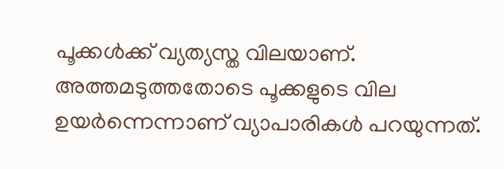പൂക്കൾക്ക് വ്യത്യസ്ത വിലയാണ്. അത്തമടുത്തതോടെ പൂക്കളുടെ വില ഉയർന്നെന്നാണ് വ്യാപാരികൾ പറയുന്നത്.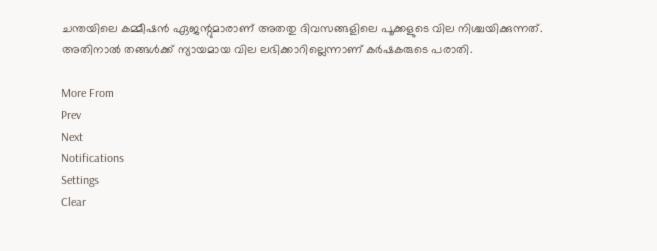ചന്തയിലെ കമ്മീഷൻ ഏജന്റുമാരാണ് അതതു ദിവസങ്ങളിലെ പൂക്കളുടെ വില നിശ്ചയിക്കുന്നത്. അതിനാൽ തങ്ങൾക്ക് ന്യായമായ വില ലഭിക്കാറില്ലെന്നാണ് കർഷകരുടെ പരാതി.

More From
Prev
Next
Notifications
Settings
Clear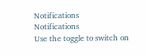Notifications
Notifications
Use the toggle to switch on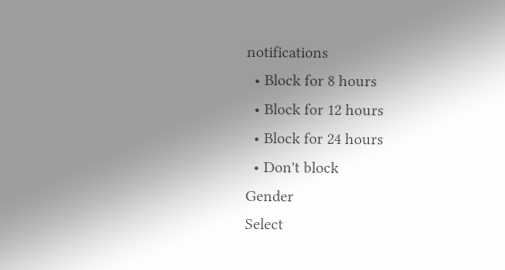notifications
  • Block for 8 hours
  • Block for 12 hours
  • Block for 24 hours
  • Don't block
Gender
Select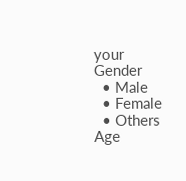your Gender
  • Male
  • Female
  • Others
Age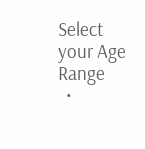Select your Age Range
  •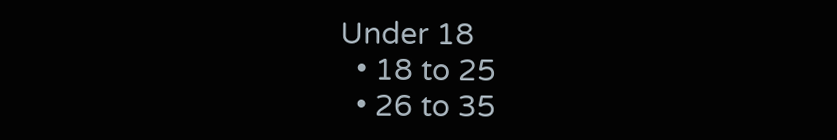Under 18
  • 18 to 25
  • 26 to 35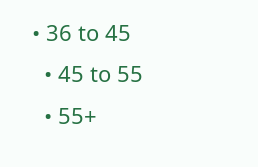• 36 to 45
  • 45 to 55
  • 55+